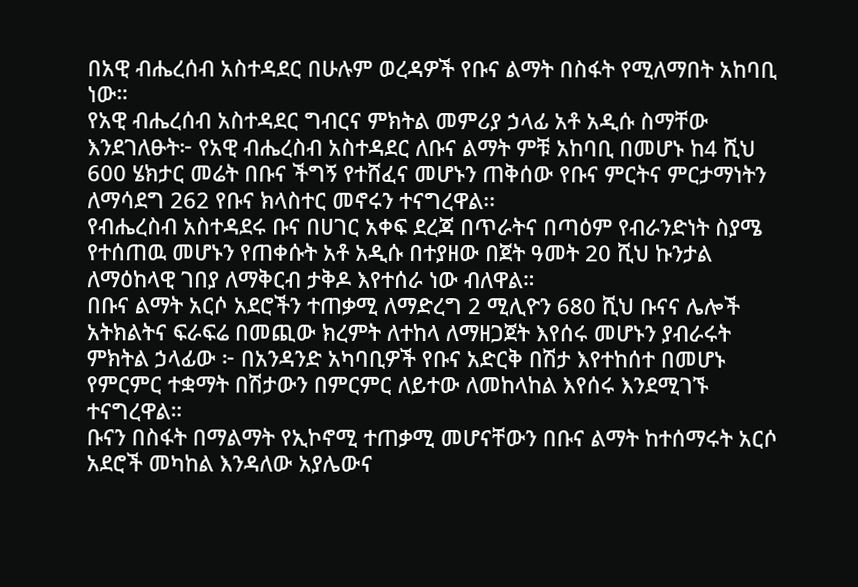በአዊ ብሔረሰብ አስተዳደር በሁሉም ወረዳዎች የቡና ልማት በስፋት የሚለማበት አከባቢ ነው።
የአዊ ብሔረሰብ አስተዳደር ግብርና ምክትል መምሪያ ኃላፊ አቶ አዲሱ ስማቸው እንደገለፁት፦ የአዊ ብሔረስብ አስተዳደር ለቡና ልማት ምቹ አከባቢ በመሆኑ ከ4 ሺህ 600 ሄክታር መሬት በቡና ችግኝ የተሸፈና መሆኑን ጠቅሰው የቡና ምርትና ምርታማነትን ለማሳደግ 262 የቡና ክላስተር መኖሩን ተናግረዋል፡፡
የብሔረስብ አስተዳደሩ ቡና በሀገር አቀፍ ደረጃ በጥራትና በጣዕም የብራንድነት ስያሜ የተሰጠዉ መሆኑን የጠቀሱት አቶ አዲሱ በተያዘው በጀት ዓመት 20 ሺህ ኩንታል ለማዕከላዊ ገበያ ለማቅርብ ታቅዶ እየተሰራ ነው ብለዋል።
በቡና ልማት አርሶ አደሮችን ተጠቃሚ ለማድረግ 2 ሚሊዮን 680 ሺህ ቡናና ሌሎች አትክልትና ፍራፍሬ በመጪው ክረምት ለተከላ ለማዘጋጀት እየሰሩ መሆኑን ያብራሩት ምክትል ኃላፊው ፦ በአንዳንድ አካባቢዎች የቡና አድርቅ በሽታ እየተከሰተ በመሆኑ የምርምር ተቋማት በሽታውን በምርምር ለይተው ለመከላከል እየሰሩ እንደሚገኙ ተናግረዋል።
ቡናን በስፋት በማልማት የኢኮኖሚ ተጠቃሚ መሆናቸውን በቡና ልማት ከተሰማሩት አርሶ አደሮች መካከል እንዳለው አያሌውና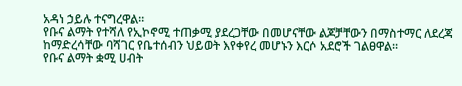አዳነ ኃይሉ ተናግረዋል።
የቡና ልማት የተሻለ የኢኮኖሚ ተጠቃሚ ያደረጋቸው በመሆናቸው ልጆቻቸውን በማስተማር ለደረጃ ከማድረሳቸው ባሻገር የቤተሰብን ህይወት እየቀየረ መሆኑን እርሶ አደሮች ገልፀዋል።
የቡና ልማት ቋሚ ሀብት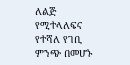ለልጅ የሚተላለፍና የተሻለ የገቢ ምንጭ በመሆኑ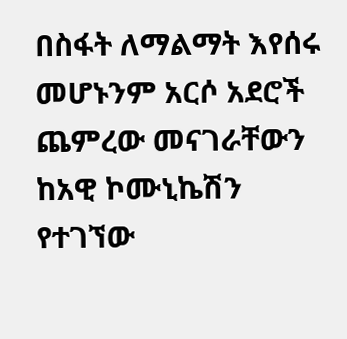በስፋት ለማልማት እየሰሩ መሆኑንም አርሶ አደሮች ጨምረው መናገራቸውን ከአዊ ኮሙኒኬሽን የተገኘው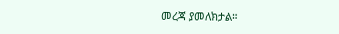መረጃ ያመለክታል።